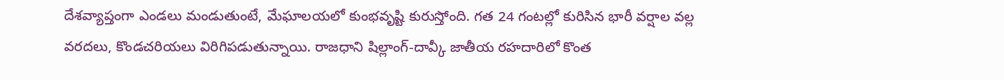దేశవ్యాప్తంగా ఎండలు మండుతుంటే, మేఘాలయలో కుంభవృష్టి కురుస్తోంది. గత 24 గంటల్లో కురిసిన భారీ వర్షాల వల్ల వరదలు, కొండచరియలు విరిగిపడుతున్నాయి. రాజధాని షిల్లాంగ్-దావ్కీ జాతీయ రహదారిలో కొంత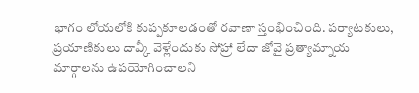భాగం లోయలోకి కుప్పకూలడంతో రవాణా స్తంభించింది. పర్యాటకులు, ప్రయాణికులు దావ్కీ వెళ్లేందుకు సోహ్రా లేదా జోవై ప్రత్యామ్నాయ మార్గాలను ఉపయోగించాలని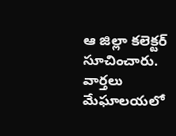ఆ జిల్లా కలెక్టర్ సూచించారు.
వార్తలు
మేఘాలయలో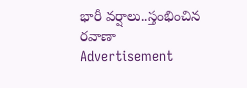భారీ వర్షాలు..స్తంభించిన రవాణా
Advertisement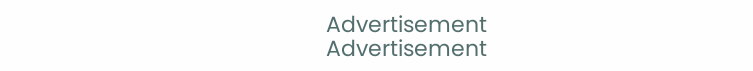Advertisement
Advertisement